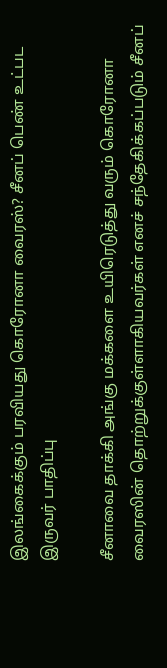இலங்கைக்கும் பரவியது கொரோனா வைரஸ்? சீனப் பெண் உட்பட இருவர் பாதிப்பு

சீனாவை தாக்கி அங்கு மக்களை உயிரெடுத்து வரும் கொரோனா வைரஸின் தொற்றுக்குள்ளாகியவர்கள் எனச் சந்தேகிக்கப்படும் சீனப்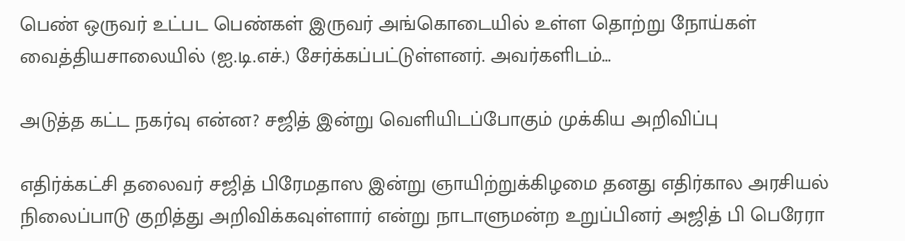பெண் ஒருவர் உட்பட பெண்கள் இருவர் அங்கொடையில் உள்ள தொற்று நோய்கள் வைத்தியசாலையில் (ஐ.டி.எச்.) சேர்க்கப்பட்டுள்ளனர். அவர்களிடம்...

அடுத்த கட்ட நகர்வு என்ன? சஜித் இன்று வெளியிடப்போகும் முக்கிய அறிவிப்பு

எதிர்க்கட்சி தலைவர் சஜித் பிரேமதாஸ இன்று ஞாயிற்றுக்கிழமை தனது எதிர்கால அரசியல் நிலைப்பாடு குறித்து அறிவிக்கவுள்ளார் என்று நாடாளுமன்ற உறுப்பினர் அஜித் பி பெரேரா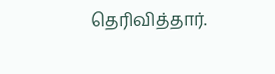தெரிவித்தார்.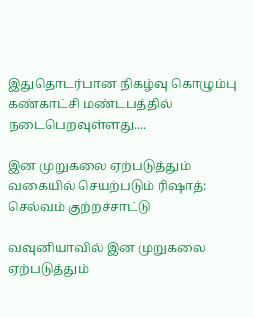இதுதொடர்பான நிகழ்வு கொழும்பு கண்காட்சி மண்டபத்தில் நடைபெறவுள்ளது....

இன முறுகலை ஏற்படுத்தும் வகையில் செயற்படும் ரிஷாத்: செல்வம் குற்றச்சாட்டு

வவுனியாவில் இன முறுகலை ஏற்படுத்தும்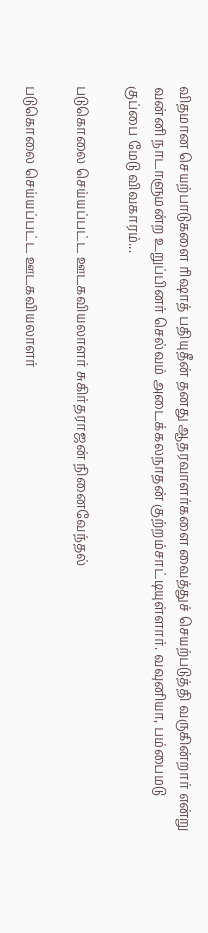விதமான செயற்பாடுகளை ரிஷாத் பதியுதீன் தனது ஆதரவாளர்களை வைத்துச் செயற்படுத்தி வருகின்றார் என்று வன்னி நாடாளுமன்ற உறுப்பினர் செல்வம் அடைக்கலநாதன் குற்றம்சாட்டியுள்ளார். வவுனியா, பம்பைமடு குப்பை மேடு விவகாரம்...

படுகொலை செய்யப்பட்ட ஊடகவியலாளர் சுகிர்தராஜன் நினைவேந்தல்

படுகொலை செய்யப்பட்ட ஊடகவியலாளர்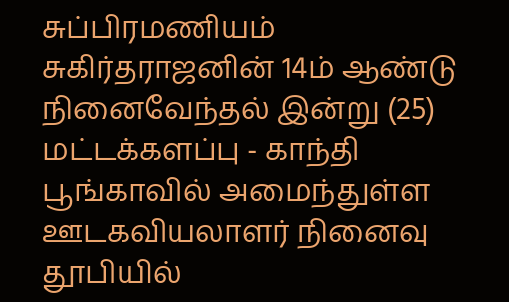சுப்பிரமணியம் சுகிர்தராஜனின் 14ம் ஆண்டு நினைவேந்தல் இன்று (25) மட்டக்களப்பு - காந்தி பூங்காவில் அமைந்துள்ள ஊடகவியலாளர் நினைவு தூபியில்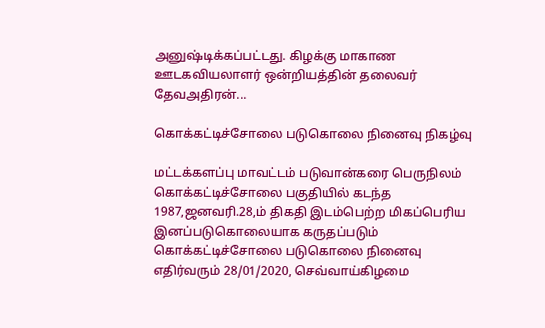அனுஷ்டிக்கப்பட்டது. கிழக்கு மாகாண ஊடகவியலாளர் ஒன்றியத்தின் தலைவர் தேவஅதிரன்...

கொக்கட்டிச்சோலை படுகொலை நினைவு நிகழ்வு

மட்டக்களப்பு மாவட்டம் படுவான்கரை பெருநிலம் கொக்கட்டிச்சோலை பகுதியில் கடந்த 1987,ஜனவரி.28,ம் திகதி இடம்பெற்ற மிகப்பெரிய இனப்படுகொலையாக கருதப்படும் கொக்கட்டிச்சோலை படுகொலை நினைவு எதிர்வரும் 28/01/2020, செவ்வாய்கிழமை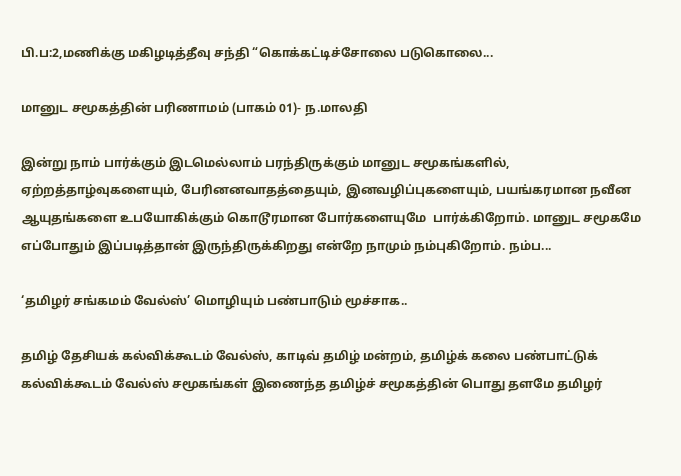பி.ப:2,மணிக்கு மகிழடித்தீவு சந்தி “கொக்கட்டிச்சோலை படுகொலை...

மானுட சமூகத்தின் பரிணாமம் (பாகம் 01)- ந.மாலதி

இன்று நாம் பார்க்கும் இடமெல்லாம் பரந்திருக்கும் மானுட சமூகங்களில், ஏற்றத்தாழ்வுகளையும், பேரினனவாதத்தையும், இனவழிப்புகளையும், பயங்கரமான நவீன ஆயுதங்களை உபயோகிக்கும் கொடூரமான போர்களையுமே  பார்க்கிறோம். மானுட சமூகமே எப்போதும் இப்படித்தான் இருந்திருக்கிறது என்றே நாமும் நம்புகிறோம். நம்ப...

‘தமிழர் சங்கமம் வேல்ஸ்’ மொழியும் பண்பாடும் மூச்சாக..

தமிழ் தேசியக் கல்விக்கூடம் வேல்ஸ், காடிவ் தமிழ் மன்றம், தமிழ்க் கலை பண்பாட்டுக் கல்விக்கூடம் வேல்ஸ் சமூகங்கள் இணைந்த தமிழ்ச் சமூகத்தின் பொது தளமே தமிழர்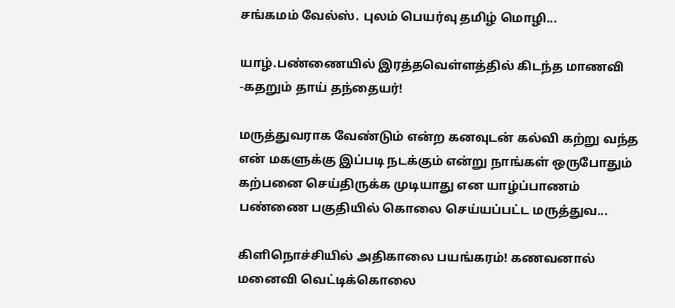சங்கமம் வேல்ஸ். புலம் பெயர்வு தமிழ் மொழி...

யாழ்.பண்ணையில் இரத்தவெள்ளத்தில் கிடந்த மாணவி -கதறும் தாய் தந்தையர்!

மருத்துவராக வேண்டும் என்ற கனவுடன் கல்வி கற்று வந்த என் மகளுக்கு இப்படி நடக்கும் என்று நாங்கள் ஒருபோதும் கற்பனை செய்திருக்க முடியாது என யாழ்ப்பாணம் பண்ணை பகுதியில் கொலை செய்யப்பட்ட மருத்துவ...

கிளிநொச்சியில் அதிகாலை பயங்கரம்! கணவனால் மனைவி வெட்டிக்கொலை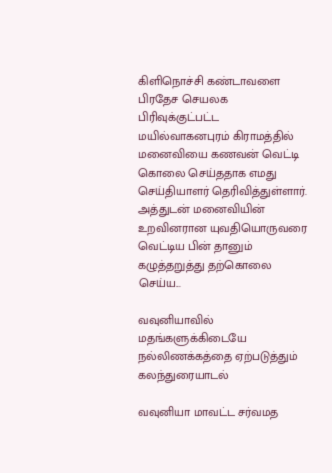கிளிநொச்சி கண்டாவளை பிரதேச செயலக பிரிவுக்குட்பட்ட மயில்வாகனபுரம் கிராமத்தில் மனைவியை கணவன் வெட்டி கொலை செய்ததாக எமது செய்தியாளர் தெரிவித்துள்ளார். அத்துடன் மனைவியின் உறவினரான யுவதியொருவரை வெட்டிய பின் தானும் கழுத்தறுத்து தற்கொலை செய்ய...

வவுனியாவில் மதங்களுக்கிடையே நல்லிணக்கத்தை ஏற்படுத்தும் கலந்துரையாடல்

வவுனியா மாவட்ட சர்வமத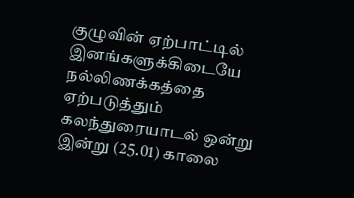குழுவின் ஏற்பாட்டில் இனங்களுக்கிடையே நல்லிணக்கத்தை ஏற்படுத்தும் கலந்துரையாடல் ஒன்று இன்று (25.01) காலை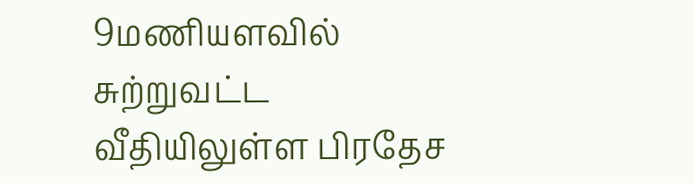9மணியளவில் சுற்றுவட்ட வீதியிலுள்ள பிரதேச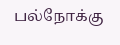பல்நோக்கு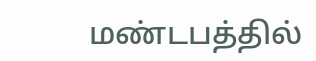மண்டபத்தில்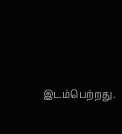இடம்பெற்றது.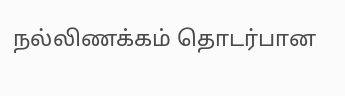நல்லிணக்கம் தொடர்பான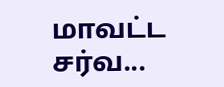மாவட்ட சர்வ...